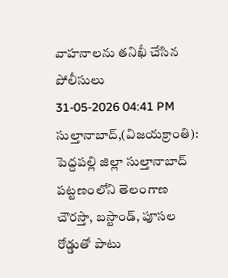వాహనాలను తనిఖీ చేసిన పోలీసులు
31-05-2026 04:41 PM
సుల్తానాబాద్,(విజయక్రాంతి): పెద్దపల్లి జిల్లా సుల్తానాబాద్ పట్టణంలోని తెలంగాణ చౌరస్తా, బస్టాండ్, పూసల రోడ్డుతో పాటు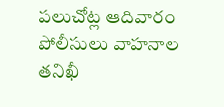పలుచోట్ల ఆదివారం పోలీసులు వాహనాల తనిఖీ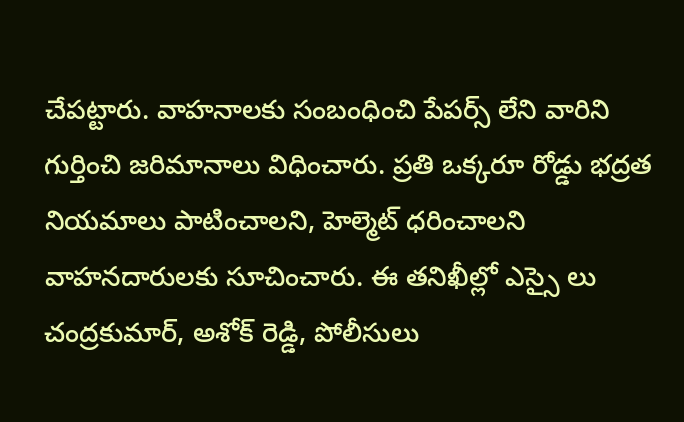చేపట్టారు. వాహనాలకు సంబంధించి పేపర్స్ లేని వారిని గుర్తించి జరిమానాలు విధించారు. ప్రతి ఒక్కరూ రోడ్డు భద్రత నియమాలు పాటించాలని, హెల్మెట్ ధరించాలని వాహనదారులకు సూచించారు. ఈ తనిఖీల్లో ఎస్సై లు చంద్రకుమార్, అశోక్ రెడ్డి, పోలీసులు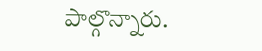పాల్గొన్నారు.